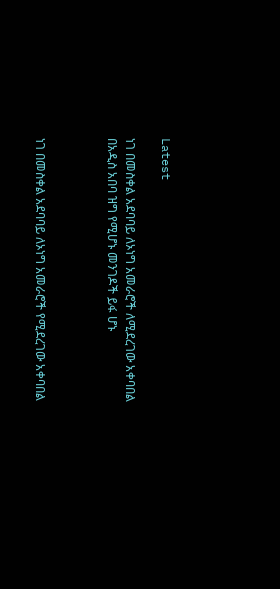Latest

ነገ በመስቀል አደባባይ ለኦነግ አመራሮች ለሚደረገው አቀባበል በአዲስ አበባ ዝግ የሚሆኑ መንገዶች ይፋ ሆኑ



ነገ በመስቀል አደባባይ ለኦነግ አመራሮች የሚደረገው አቀባበል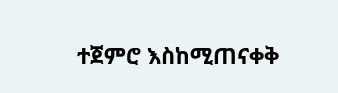ተጀምሮ እስከሚጠናቀቅ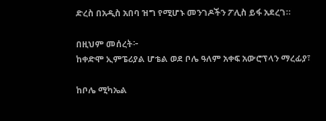ድረስ በአዲስ አበባ ዝግ የሚሆኑ መንገዶችን ፖሊስ ይፋ አደረገ።

በዚህም መሰረት፦
ከቀድሞ ኢምፔሪያል ሆቴል ወደ ቦሌ ዓለም አቀፍ አውሮፕላን ማረፊያ፣

ከቦሌ ሚካኤል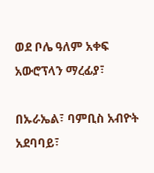ወደ ቦሌ ዓለም አቀፍ አውሮፕላን ማረፊያ፣

በኡራኤል፣ ባምቢስ አብዮት አደባባይ፣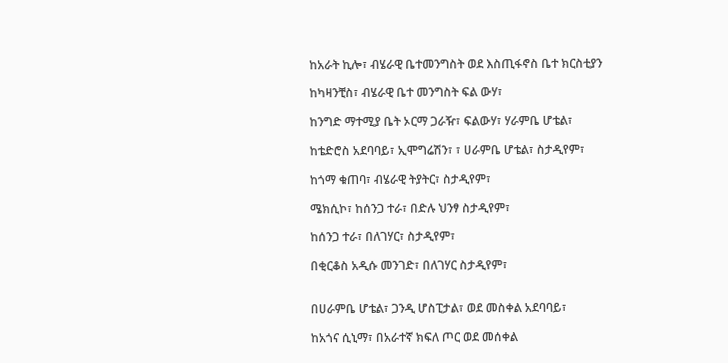ከአራት ኪሎ፣ ብሄራዊ ቤተመንግስት ወደ እስጢፋኖስ ቤተ ክርስቲያን

ከካዛንቺስ፣ ብሄራዊ ቤተ መንግስት ፍል ውሃ፣

ከንግድ ማተሚያ ቤት ኦርማ ጋራዥ፣ ፍልውሃ፣ ሃራምቤ ሆቴል፣

ከቴድሮስ አደባባይ፣ ኢሞግሬሽን፣ ፣ ሀራምቤ ሆቴል፣ ስታዲየም፣

ከጎማ ቁጠባ፣ ብሄራዊ ትያትር፣ ስታዲየም፣

ሜክሲኮ፣ ከሰንጋ ተራ፣ በድሉ ህንፃ ስታዲየም፣

ከሰንጋ ተራ፣ በለገሃር፣ ስታዲየም፣

በቂርቆስ አዲሱ መንገድ፣ በለገሃር ስታዲየም፣


በሀራምቤ ሆቴል፣ ጋንዲ ሆስፒታል፣ ወደ መስቀል አደባባይ፣

ከአጎና ሲኒማ፣ በአራተኛ ክፍለ ጦር ወደ መሰቀል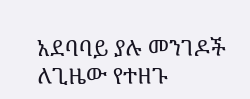አደባባይ ያሉ መንገዶች ለጊዜው የተዘጉ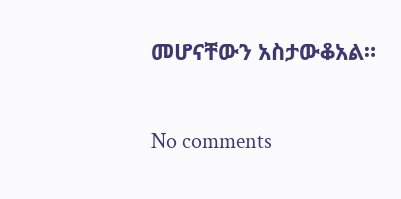መሆናቸውን አስታውቆአል።

No comments